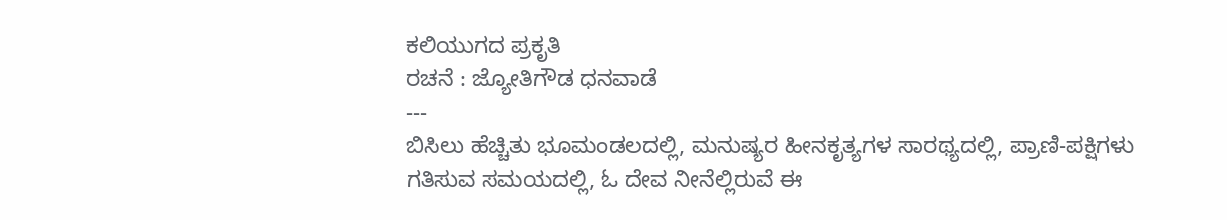ಕಲಿಯುಗದ ಪ್ರಕೃತಿ
ರಚನೆ : ಜ್ಯೋತಿಗೌಡ ಧನವಾಡೆ
---
ಬಿಸಿಲು ಹೆಚ್ಚಿತು ಭೂಮಂಡಲದಲ್ಲಿ, ಮನುಷ್ಯರ ಹೀನಕೃತ್ಯಗಳ ಸಾರಥ್ಯದಲ್ಲಿ, ಪ್ರಾಣಿ-ಪಕ್ಷಿಗಳು ಗತಿಸುವ ಸಮಯದಲ್ಲಿ, ಓ ದೇವ ನೀನೆಲ್ಲಿರುವೆ ಈ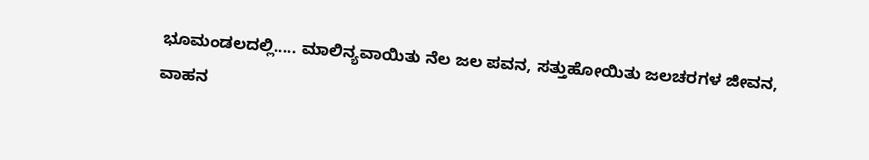ಭೂಮಂಡಲದಲ್ಲಿ..... ಮಾಲಿನ್ಯವಾಯಿತು ನೆಲ ಜಲ ಪವನ, ಸತ್ತುಹೋಯಿತು ಜಲಚರಗಳ ಜೀವನ, ವಾಹನ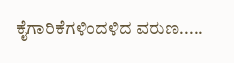ಕೈಗಾರಿಕೆಗಳಿಂದಳಿದ ವರುಣ.....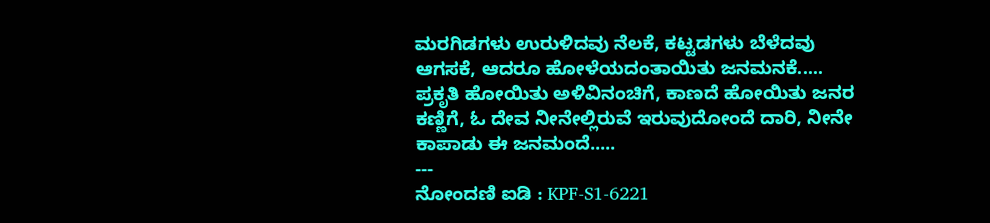ಮರಗಿಡಗಳು ಉರುಳಿದವು ನೆಲಕೆ, ಕಟ್ಟಡಗಳು ಬೆಳೆದವು ಆಗಸಕೆ, ಆದರೂ ಹೋಳೆಯದಂತಾಯಿತು ಜನಮನಕೆ..... ಪ್ರಕೃತಿ ಹೋಯಿತು ಅಳಿವಿನಂಚಿಗೆ, ಕಾಣದೆ ಹೋಯಿತು ಜನರ ಕಣ್ಣಿಗೆ, ಓ ದೇವ ನೀನೇಲ್ಲಿರುವೆ ಇರುವುದೋಂದೆ ದಾರಿ, ನೀನೇ ಕಾಪಾಡು ಈ ಜನಮಂದೆ.....
---
ನೋಂದಣಿ ಐಡಿ : KPF-S1-6221